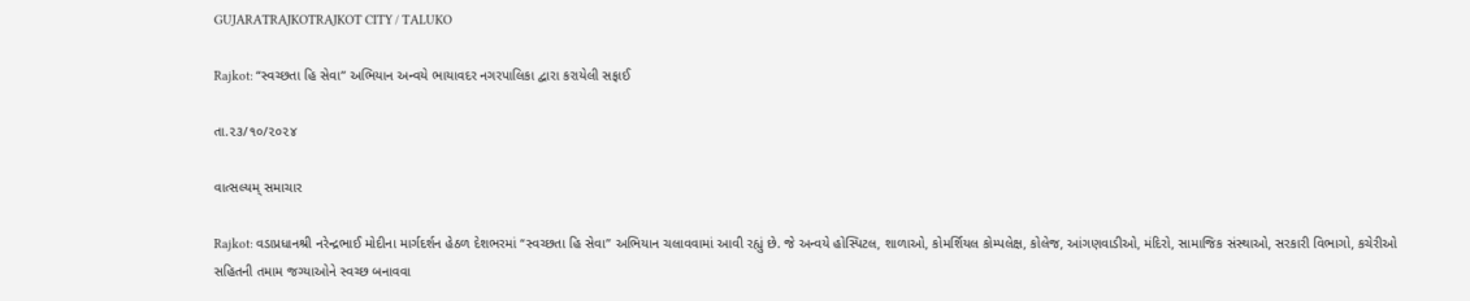GUJARATRAJKOTRAJKOT CITY / TALUKO

Rajkot: “સ્વચ્છતા હિ સેવા” અભિયાન અન્વયે ભાયાવદર નગરપાલિકા દ્વારા કરાયેલી સફાઈ

તા.૨૩/૧૦/૨૦૨૪

વાત્સલ્યમ્ સમાચાર

Rajkot: વડાપ્રધાનશ્રી નરેન્દ્રભાઈ મોદીના માર્ગદર્શન હેઠળ દેશભરમાં “સ્વચ્છતા હિ સેવા” અભિયાન ચલાવવામાં આવી રહ્યું છે. જે અન્વયે હોસ્પિટલ, શાળાઓ, કોમર્શિયલ કોમ્પલેક્ષ, કોલેજ, આંગણવાડીઓ, મંદિરો, સામાજિક સંસ્થાઓ, સરકારી વિભાગો, કચેરીઓ સહિતની તમામ જગ્યાઓને સ્વચ્છ બનાવવા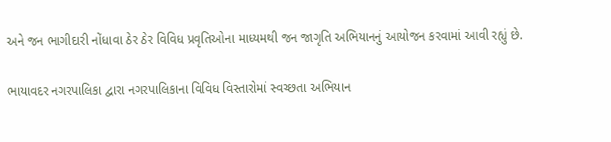અને જન ભાગીદારી નોંધાવા ઠેર ઠેર વિવિધ પ્રવૃતિઓના માધ્યમથી જન જાગૃતિ અભિયાનનું આયોજન કરવામાં આવી રહ્યું છે.

ભાયાવદર નગરપાલિકા દ્વારા નગરપાલિકાના વિવિધ વિસ્તારોમાં સ્વચ્છતા અભિયાન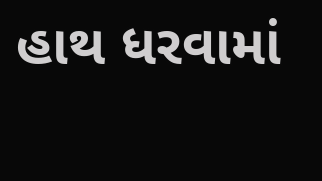હાથ ધરવામાં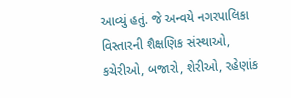આવ્યું હતું. જે અન્વયે નગરપાલિકા વિસ્તારની શૈક્ષણિક સંસ્થાઓ, કચેરીઓ, બજારો, શેરીઓ, રહેણાંક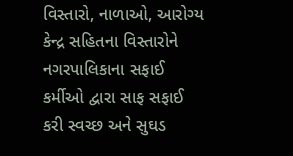વિસ્તારો, નાળાઓ, આરોગ્ય કેન્દ્ર સહિતના વિસ્તારોને નગરપાલિકાના સફાઈ કર્મીઓ દ્વારા સાફ સફાઈ કરી સ્વચ્છ અને સુઘડ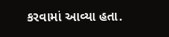કરવામાં આવ્યા હતા.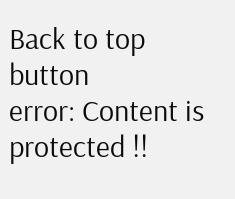Back to top button
error: Content is protected !!